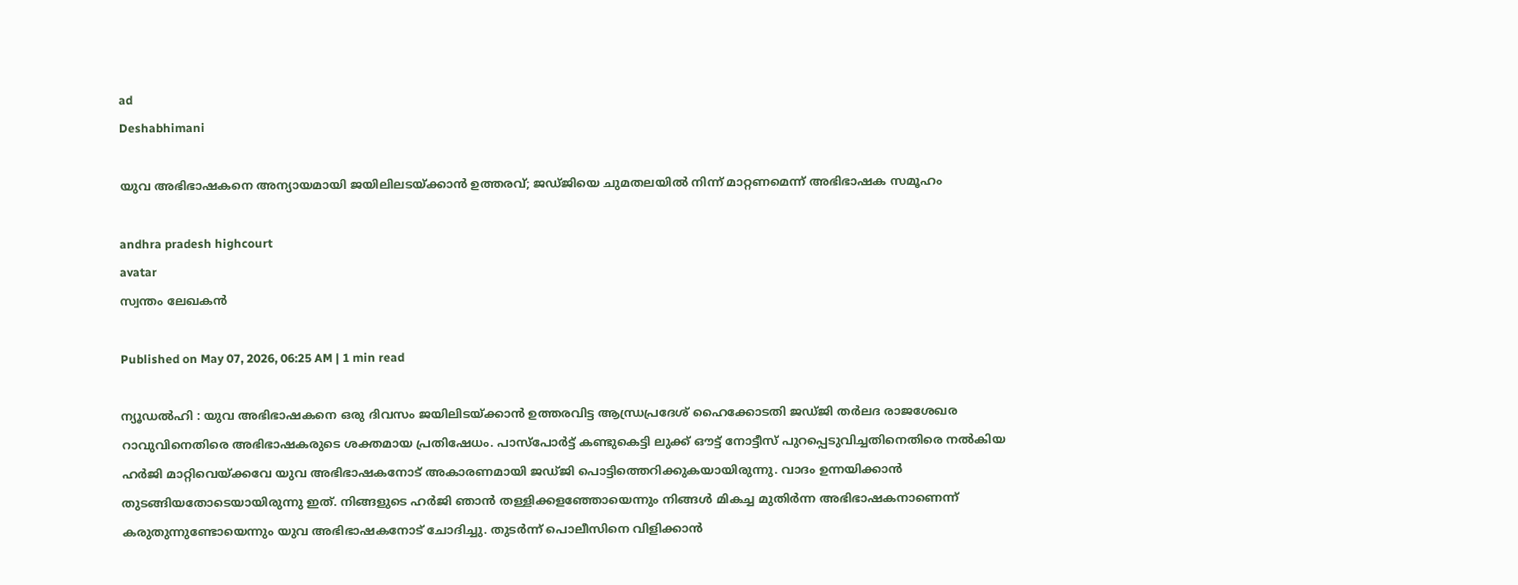ad
Deshabhimani

യുവ അഭിഭാഷകനെ അന്യായമായി ജയിലിലടയ്‌ക്കാൻ ഉത്തരവ്‌; ജഡ്‌ജിയെ ചുമതലയിൽ നിന്ന്‌ മാറ്റണമെന്ന്‌ അഭിഭാഷക സമൂഹം

andhra pradesh highcourt
avatar
സ്വന്തം ലേഖകൻ

Published on May 07, 2026, 06:25 AM | 1 min read

ന്യൂഡൽഹി : യുവ അഭിഭാഷകനെ ഒരു ദിവസം ജയിലിടയ്‌ക്കാൻ ഉത്തരവിട്ട ആന്ധ്രപ്രദേശ്‌ ഹൈക്കോടതി ജഡ്‌ജി തർലദ രാജശേഖര റാവുവിനെതിരെ അഭിഭാഷകരുടെ ശക്തമായ പ്രതിഷേധം. പാസ്‌പോർട്ട്‌ കണ്ടുകെട്ടി ലുക്ക് ഔട്ട് നോട്ടീസ് പുറപ്പെടുവിച്ചതിനെതിരെ നൽകിയ ഹർജി മാറ്റിവെയ്‌ക്കവേ യുവ അഭിഭാഷകനോട്‌ അകാരണമായി ജഡ്‌ജി പൊട്ടിത്തെറിക്കുകയായിരുന്നു. വാദം ഉന്നയിക്കാൻ തുടങ്ങിയതോടെയായിരുന്നു ഇത്‌. നിങ്ങളുടെ ഹർജി ഞാൻ തള്ളിക്കളഞ്ഞോയെന്നും നിങ്ങൾ മികച്ച മുതിർന്ന അഭിഭാഷകനാണെന്ന് കരുതുന്നുണ്ടോയെന്നും യുവ അഭിഭാഷകനോട്‌ ചോദിച്ചു. തുടർന്ന്‌ പൊലീസിനെ വിളിക്കാൻ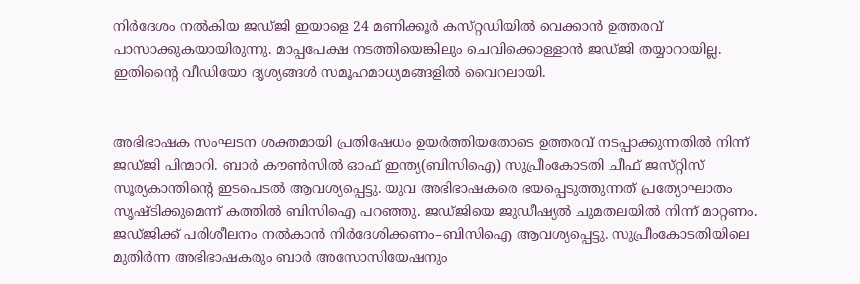നിർദേശം നൽകിയ ജഡ്‌ജി ഇയാളെ 24 മണിക്കൂർ കസ്‌റ്റഡിയിൽ വെക്കാൻ ഉത്തരവ്‌ പാസാക്കുകയായിരുന്നു. മാപ്പപേക്ഷ നടത്തിയെങ്കിലും ചെവിക്കൊള്ളാൻ ജഡ്‌ജി തയ്യാറായില്ല. ഇതിന്റൈ വീഡിയോ ദൃശ്യങ്ങൾ സമൂഹമാധ്യമങ്ങളിൽ വൈറലായി.


അഭിഭാഷക സംഘടന ശക്തമായി പ്രതിഷേധം ഉയർത്തിയതോടെ ഉത്തരവ്‌ നടപ്പാക്കുന്നതിൽ നിന്ന്‌ ജഡ്‌ജി പിന്മാറി. ബാർ ക‍ൗൺസിൽ ഓഫ്‌ ഇന്ത്യ(ബിസിഐ) സുപ്രീംകോടതി ചീഫ്‌ ജസ്‌റ്റിസ്‌ സൂര്യകാന്തിന്റെ ഇടപെടൽ ആവശ്യപ്പെട്ടു. യുവ അഭിഭാഷകരെ ഭയപ്പെടുത്തുന്നത്‌ പ്രത്യോഘാതം സൃഷ്‌ടിക്കുമെന്ന്‌ കത്തിൽ ബിസിഐ പറഞ്ഞു. ജഡ്‌ജിയെ ജുഡീഷ്യൽ ചുമതലയിൽ നിന്ന്‌ മാറ്റണം. ജഡ്‌ജിക്ക്‌ പരിശീലനം നൽകാൻ നിർദേശിക്കണം–ബിസിഐ ആവശ്യപ്പെട്ടു. സുപ്രീംകോടതിയിലെ മുതിർന്ന അഭിഭാഷകരും ബാർ അസോസിയേഷനും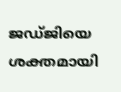ജഡ്‌ജിയെ ശക്തമായി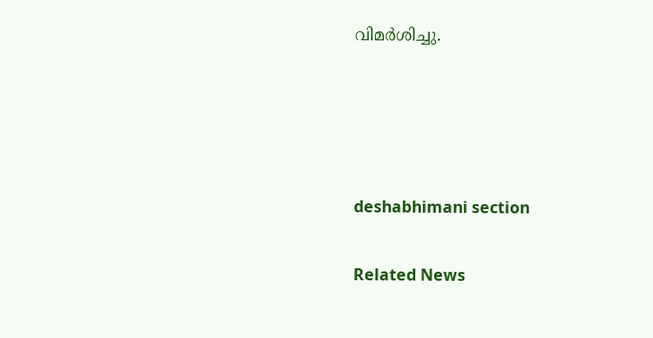വിമർശിച്ചു.




deshabhimani section

Related News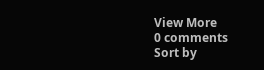View More
0 comments
Sort by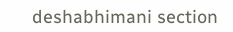deshabhimani section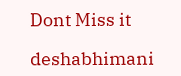Dont Miss it

deshabhimani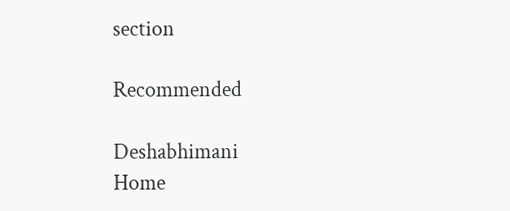section

Recommended

Deshabhimani
Home